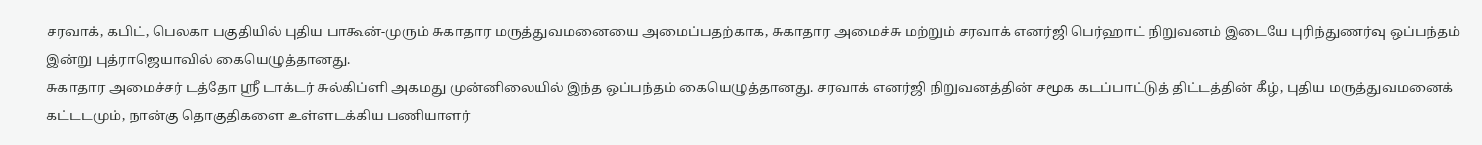சரவாக், கபிட், பெலகா பகுதியில் புதிய பாகூன்-முரும் சுகாதார மருத்துவமனையை அமைப்பதற்காக, சுகாதார அமைச்சு மற்றும் சரவாக் எனர்ஜி பெர்ஹாட் நிறுவனம் இடையே புரிந்துணர்வு ஒப்பந்தம் இன்று புத்ராஜெயாவில் கையெழுத்தானது.
சுகாதார அமைச்சர் டத்தோ ஸ்ரீ டாக்டர் சுல்கிப்ளி அகமது முன்னிலையில் இந்த ஒப்பந்தம் கையெழுத்தானது. சரவாக் எனர்ஜி நிறுவனத்தின் சமூக கடப்பாட்டுத் திட்டத்தின் கீழ், புதிய மருத்துவமனைக் கட்டடமும், நான்கு தொகுதிகளை உள்ளடக்கிய பணியாளர்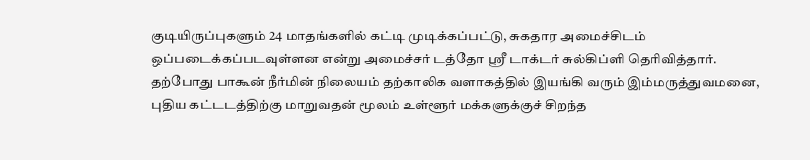குடியிருப்புகளும் 24 மாதங்களில் கட்டி முடிக்கப்பட்டு, சுகதார அமைச்சிடம் ஒப்படைக்கப்படவுள்ளன என்று அமைச்சர் டத்தோ ஸ்ரீ டாக்டர் சுல்கிப்ளி தெரிவித்தார்.
தற்போது பாகூன் நீர்மின் நிலையம் தற்காலிக வளாகத்தில் இயங்கி வரும் இம்மருத்துவமனை, புதிய கட்டடத்திற்கு மாறுவதன் மூலம் உள்ளூர் மக்களுக்குச் சிறந்த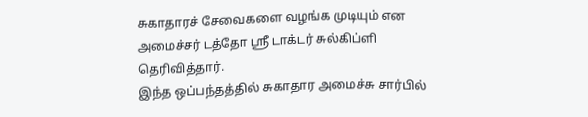சுகாதாரச் சேவைகளை வழங்க முடியும் என அமைச்சர் டத்தோ ஸ்ரீ டாக்டர் சுல்கிப்ளி தெரிவித்தார்.
இந்த ஒப்பந்தத்தில் சுகாதார அமைச்சு சார்பில்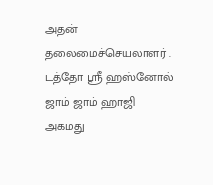அதன் தலைமைச்செயலாளர் . டத்தோ ஸ்ரீ ஹஸ்னோல் ஜாம் ஜாம் ஹாஜி அகமது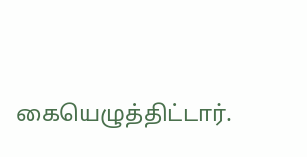கையெழுத்திட்டார்.